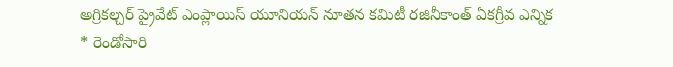అగ్రికల్చర్ ప్రైవేట్ ఎంప్లాయిస్ యూనియన్ నూతన కమిటీ రజినీకాంత్ ఏకగ్రీవ ఎన్నిక
* రెండోసారి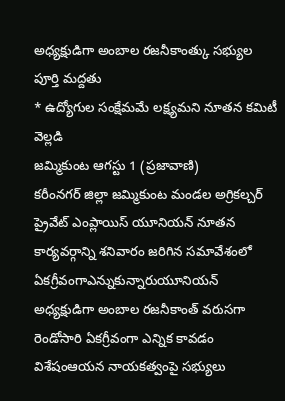అధ్యక్షుడిగా అంబాల రజనీకాంత్కు సభ్యుల పూర్తి మద్దతు
* ఉద్యోగుల సంక్షేమమే లక్ష్యమని నూతన కమిటీ వెల్లడి
జమ్మికుంట ఆగస్టు 1 (ప్రజావాణి)
కరీంనగర్ జిల్లా జమ్మికుంట మండల అగ్రికల్చర్ ప్రైవేట్ ఎంప్లాయిస్ యూనియన్ నూతన కార్యవర్గాన్ని శనివారం జరిగిన సమావేశంలో ఏకగ్రీవంగాఎన్నుకున్నారుయూనియన్ అధ్యక్షుడిగా అంబాల రజనీకాంత్ వరుసగా రెండోసారి ఏకగ్రీవంగా ఎన్నిక కావడం విశేషంఆయన నాయకత్వంపై సభ్యులు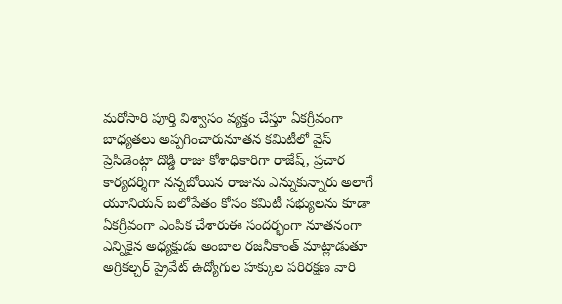మరోసారి పూర్తి విశ్వాసం వ్యక్తం చేస్తూ ఏకగ్రీవంగా బాధ్యతలు అప్పగించారునూతన కమిటీలో వైస్ ప్రెసిడెంట్గా దొడ్డి రాజు కోశాధికారిగా రాజేష్, ప్రచార కార్యదర్శిగా నన్నబోయిన రాజును ఎన్నుకున్నారు అలాగే యూనియన్ బలోపేతం కోసం కమిటీ సభ్యులను కూడా ఏకగ్రీవంగా ఎంపిక చేశారుఈ సందర్భంగా నూతనంగా ఎన్నికైన అధ్యక్షుడు అంబాల రజనీకాంత్ మాట్లాడుతూ అగ్రికల్చర్ ప్రైవేట్ ఉద్యోగుల హక్కుల పరిరక్షణ వారి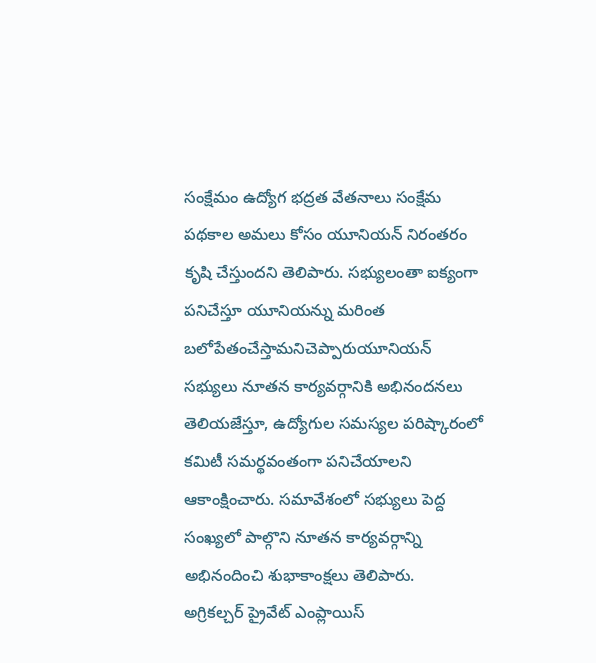సంక్షేమం ఉద్యోగ భద్రత వేతనాలు సంక్షేమ పథకాల అమలు కోసం యూనియన్ నిరంతరం కృషి చేస్తుందని తెలిపారు. సభ్యులంతా ఐక్యంగా పనిచేస్తూ యూనియన్ను మరింత బలోపేతంచేస్తామనిచెప్పారుయూనియన్ సభ్యులు నూతన కార్యవర్గానికి అభినందనలు తెలియజేస్తూ, ఉద్యోగుల సమస్యల పరిష్కారంలో కమిటీ సమర్థవంతంగా పనిచేయాలని ఆకాంక్షించారు. సమావేశంలో సభ్యులు పెద్ద సంఖ్యలో పాల్గొని నూతన కార్యవర్గాన్ని అభినందించి శుభాకాంక్షలు తెలిపారు.
అగ్రికల్చర్ ప్రైవేట్ ఎంప్లాయిస్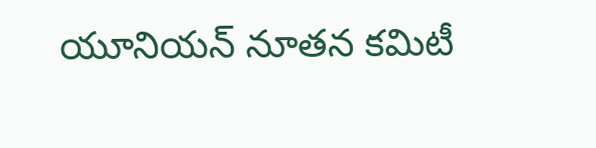యూనియన్ నూతన కమిటీ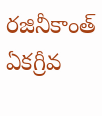రజినీకాంత్ ఏకగ్రీవ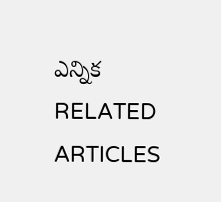ఎన్నిక
RELATED ARTICLES